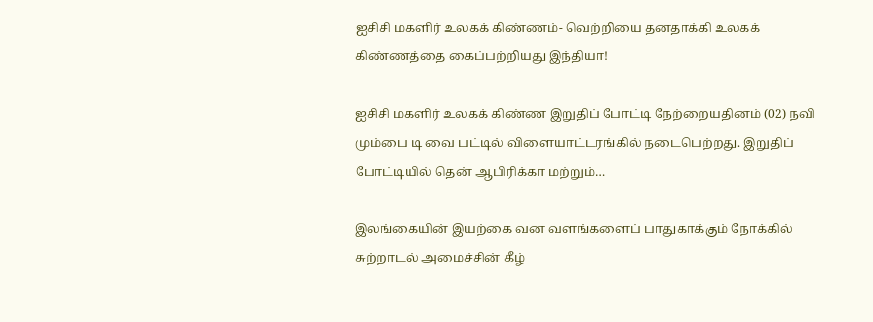ஐசிசி மகளிர் உலகக் கிண்ணம்- வெற்றியை தனதாக்கி உலகக் கிண்ணத்தை கைப்பற்றியது இந்தியா!

ஐசிசி மகளிர் உலகக் கிண்ண இறுதிப் போட்டி நேற்றையதினம் (02) நவி மும்பை டி வை பட்டில் விளையாட்டரங்கில் நடைபெற்றது. இறுதிப் போட்டியில் தென் ஆபிரிக்கா மற்றும்…

இலங்கையின் இயற்கை வன வளங்களைப் பாதுகாக்கும் நோக்கில் சுற்றாடல் அமைச்சின் கீழ்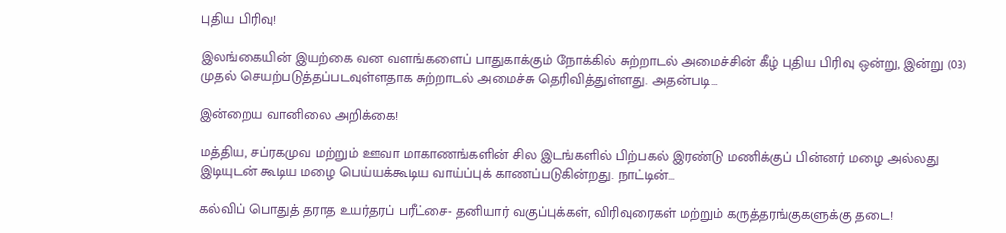புதிய பிரிவு!

இலங்கையின் இயற்கை வன வளங்களைப் பாதுகாக்கும் நோக்கில் சுற்றாடல் அமைச்சின் கீழ் புதிய பிரிவு ஒன்று, இன்று (03) முதல் செயற்படுத்தப்படவுள்ளதாக சுற்றாடல் அமைச்சு தெரிவித்துள்ளது. அதன்படி…

இன்றைய வானிலை அறிக்கை!

மத்திய, சப்ரகமுவ மற்றும் ஊவா மாகாணங்களின் சில இடங்களில் பிற்பகல் இரண்டு மணிக்குப் பின்னர் மழை அல்லது இடியுடன் கூடிய மழை பெய்யக்கூடிய வாய்ப்புக் காணப்படுகின்றது. நாட்டின்…

கல்விப் பொதுத் தராத உயர்தரப் பரீட்சை- தனியார் வகுப்புக்கள், விரிவுரைகள் மற்றும் கருத்தரங்குகளுக்கு தடை!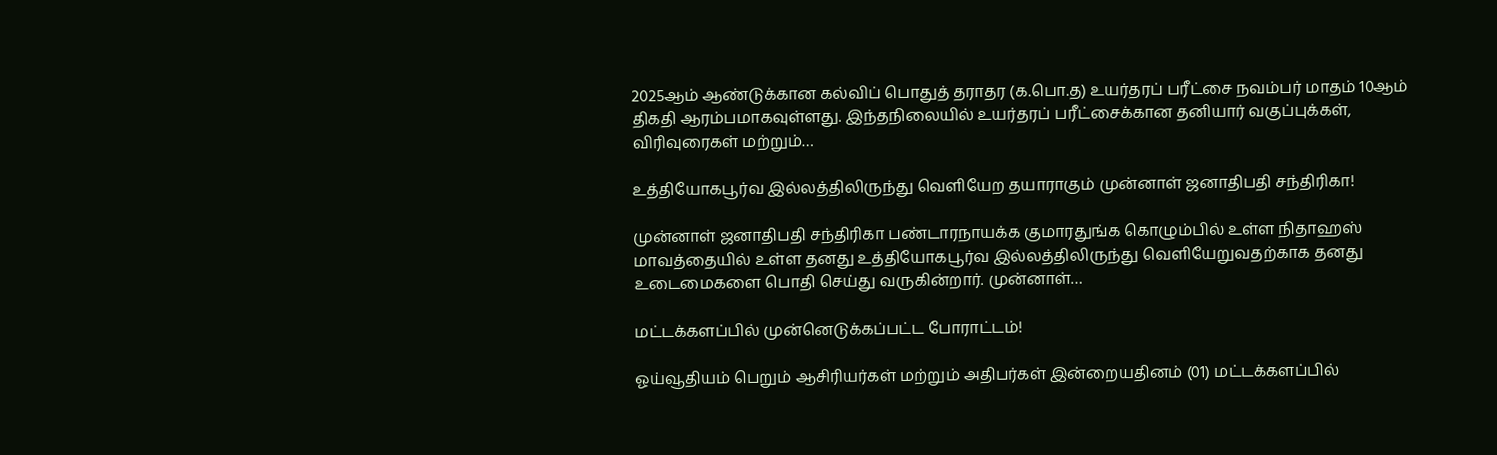2025ஆம் ஆண்டுக்கான கல்விப் பொதுத் தராதர (க.பொ.த) உயர்தரப் பரீட்சை நவம்பர் மாதம் 10ஆம் திகதி ஆரம்பமாகவுள்ளது. இந்தநிலையில் உயர்தரப் பரீட்சைக்கான தனியார் வகுப்புக்கள், விரிவுரைகள் மற்றும்…

உத்தியோகபூர்வ இல்லத்திலிருந்து வெளியேற தயாராகும் முன்னாள் ஜனாதிபதி சந்திரிகா!

முன்னாள் ஜனாதிபதி சந்திரிகா பண்டாரநாயக்க குமாரதுங்க கொழும்பில் உள்ள நிதாஹஸ் மாவத்தையில் உள்ள தனது உத்தியோகபூர்வ இல்லத்திலிருந்து வெளியேறுவதற்காக தனது உடைமைகளை பொதி செய்து வருகின்றார். முன்னாள்…

மட்டக்களப்பில் முன்னெடுக்கப்பட்ட போராட்டம்!

ஓய்வூதியம் பெறும் ஆசிரியர்கள் மற்றும் அதிபர்கள் இன்றையதினம் (01) மட்டக்களப்பில்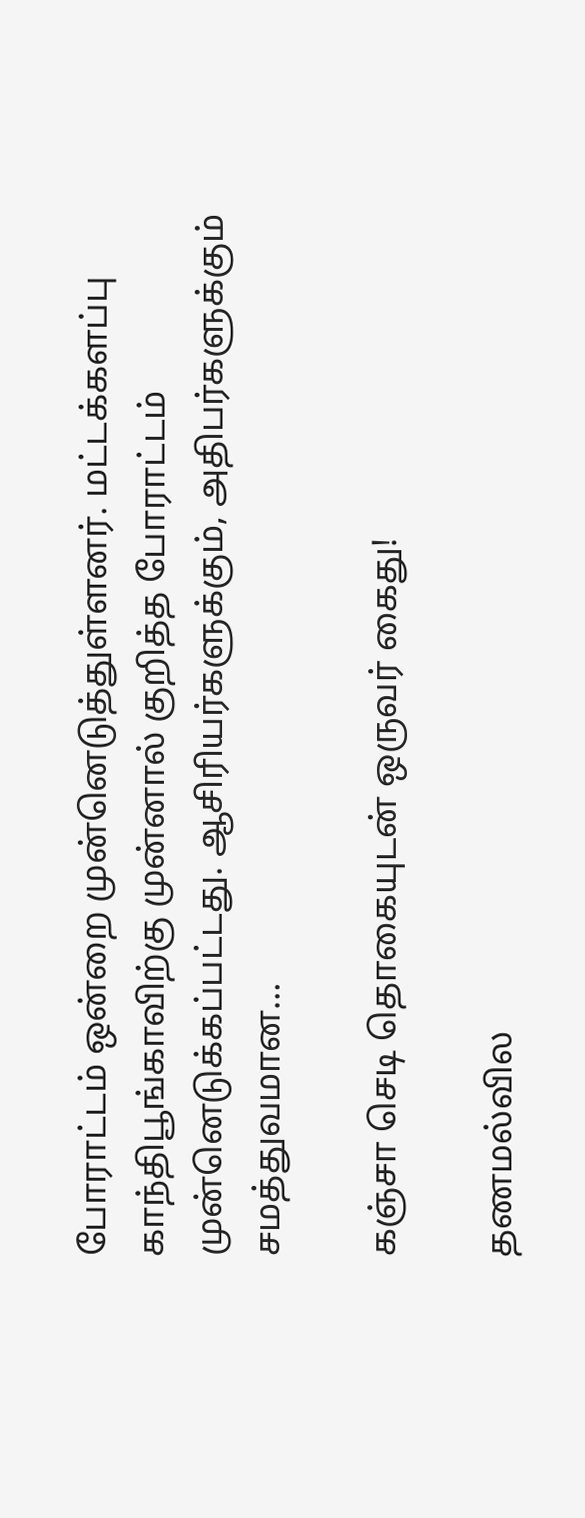போராட்டம் ஒன்றை முன்னெடுத்துள்ளனர். மட்டக்களப்பு காந்திபூங்காவிற்கு முன்னால் குறித்த போராட்டம் முன்னெடுக்கப்பட்டது. ஆசிரியர்களுக்கும், அதிபர்களுக்கும் சமத்துவமான…

கஞ்சா செடி தொகையுடன் ஒருவர் கைது!

தணமல்வில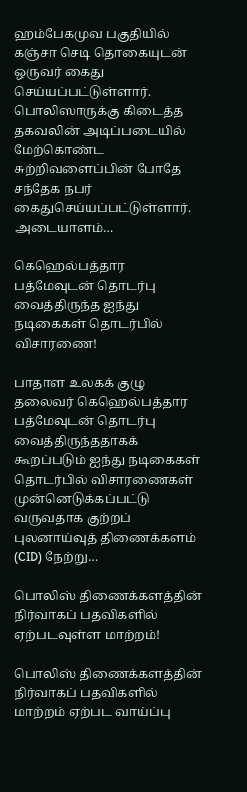ஹம்பேகமுவ பகுதியில் கஞ்சா செடி தொகையுடன் ஒருவர் கைது செய்யப்பட்டுள்ளார். பொலிஸாருக்கு கிடைத்த தகவலின் அடிப்படையில் மேற்கொண்ட சுற்றிவளைப்பின் போதே சந்தேக நபர் கைதுசெய்யப்பட்டுள்ளார். அடையாளம்…

கெஹெல்பத்தார பத்மேவுடன் தொடர்பு வைத்திருந்த ஐந்து நடிகைகள் தொடர்பில் விசாரணை!

பாதாள உலகக் குழு தலைவர் கெஹெல்பத்தார பத்மேவுடன் தொடர்பு வைத்திருந்ததாகக் கூறப்படும் ஐந்து நடிகைகள் தொடர்பில் விசாரணைகள் முன்னெடுக்கப்பட்டு வருவதாக குற்றப் புலனாய்வுத் திணைக்களம் (CID) நேற்று…

பொலிஸ் திணைக்களத்தின் நிர்வாகப் பதவிகளில் ஏற்படவுள்ள மாற்றம்!

பொலிஸ் திணைக்களத்தின் நிர்வாகப் பதவிகளில் மாற்றம் ஏற்பட வாய்ப்பு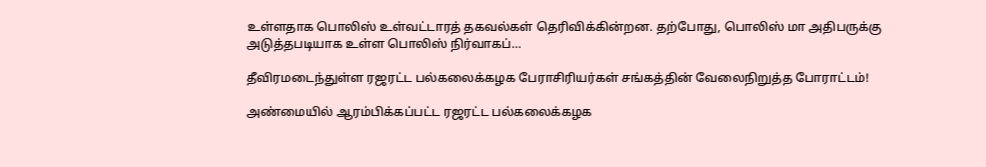உள்ளதாக பொலிஸ் உள்வட்டாரத் தகவல்கள் தெரிவிக்கின்றன. தற்போது, பொலிஸ் மா அதிபருக்கு அடுத்தபடியாக உள்ள பொலிஸ் நிர்வாகப்…

தீவிரமடைந்துள்ள ரஜரட்ட பல்கலைக்கழக பேராசிரியர்கள் சங்கத்தின் வேலைநிறுத்த போராட்டம்!

அண்மையில் ஆரம்பிக்கப்பட்ட ரஜரட்ட பல்கலைக்கழக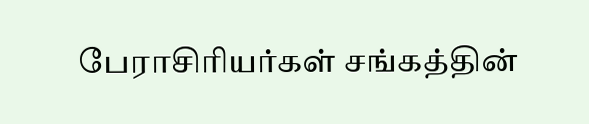பேராசிரியர்கள் சங்கத்தின்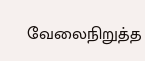வேலைநிறுத்த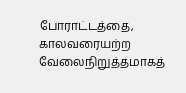போராட்டத்தை, காலவரையற்ற வேலைநிறுத்தமாகத்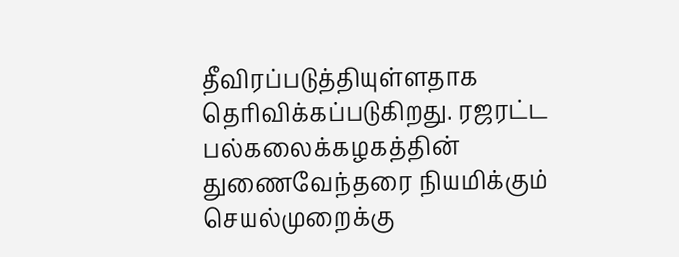தீவிரப்படுத்தியுள்ளதாக தெரிவிக்கப்படுகிறது. ரஜரட்ட பல்கலைக்கழகத்தின் துணைவேந்தரை நியமிக்கும் செயல்முறைக்கு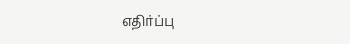எதிர்ப்பு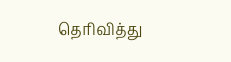தெரிவித்து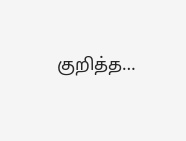குறித்த…